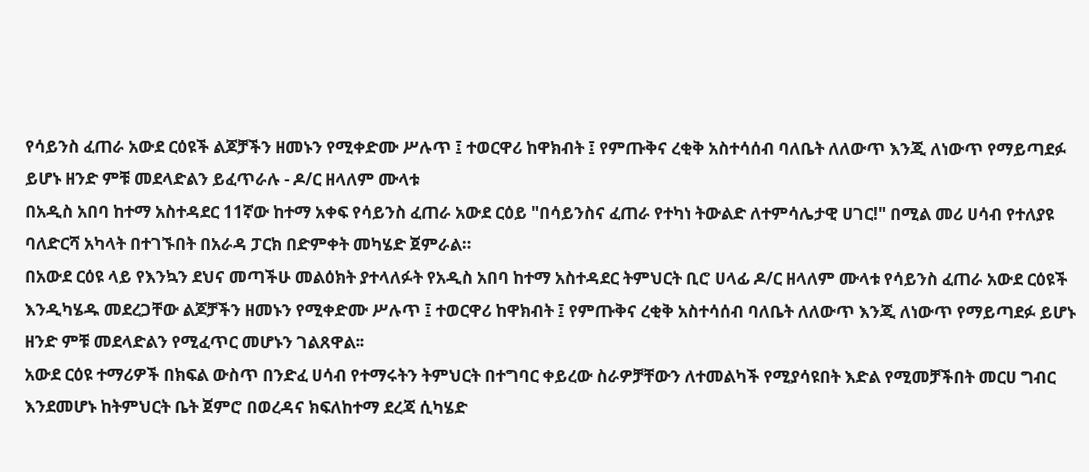የሳይንስ ፈጠራ አውደ ርዕዩች ልጆቻችን ዘመኑን የሚቀድሙ ሥሉጥ ፤ ተወርዋሪ ከዋክብት ፤ የምጡቅና ረቂቅ አስተሳሰብ ባለቤት ለለውጥ እንጂ ለነውጥ የማይጣደፉ ይሆኑ ዘንድ ምቹ መደላድልን ይፈጥራሉ - ዶ/ር ዘላለም ሙላቱ
በአዲስ አበባ ከተማ አስተዳደር 11ኛው ከተማ አቀፍ የሳይንስ ፈጠራ አውደ ርዕይ "በሳይንስና ፈጠራ የተካነ ትውልድ ለተምሳሌታዊ ሀገር!" በሚል መሪ ሀሳብ የተለያዩ ባለድርሻ አካላት በተገኙበት በአራዳ ፓርክ በድምቀት መካሄድ ጀምራል።
በአውደ ርዕዩ ላይ የእንኳን ደህና መጣችሁ መልዕክት ያተላለፉት የአዲስ አበባ ከተማ አስተዳደር ትምህርት ቢሮ ሀላፊ ዶ/ር ዘላለም ሙላቱ የሳይንስ ፈጠራ አውደ ርዕዩች እንዲካሄዱ መደረጋቸው ልጆቻችን ዘመኑን የሚቀድሙ ሥሉጥ ፤ ተወርዋሪ ከዋክብት ፤ የምጡቅና ረቂቅ አስተሳሰብ ባለቤት ለለውጥ እንጂ ለነውጥ የማይጣደፉ ይሆኑ ዘንድ ምቹ መደላድልን የሚፈጥር መሆኑን ገልጸዋል፡፡
አውደ ርዕዩ ተማሪዎች በክፍል ውስጥ በንድፈ ሀሳብ የተማሩትን ትምህርት በተግባር ቀይረው ስራዎቻቸውን ለተመልካች የሚያሳዩበት እድል የሚመቻችበት መርሀ ግብር እንደመሆኑ ከትምህርት ቤት ጀምሮ በወረዳና ክፍለከተማ ደረጃ ሲካሄድ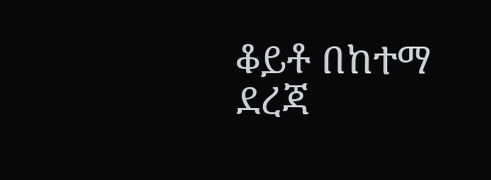ቆይቶ በከተማ ደረጃ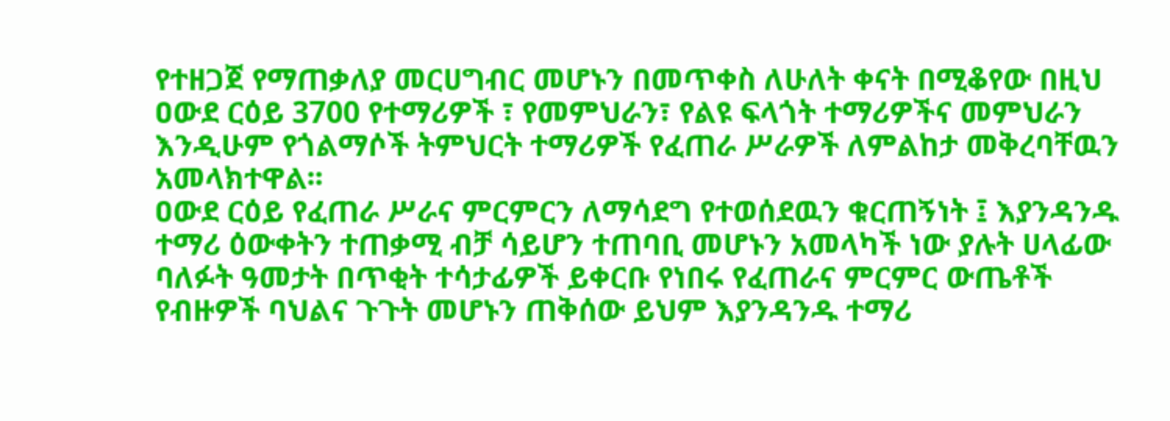የተዘጋጀ የማጠቃለያ መርሀግብር መሆኑን በመጥቀስ ለሁለት ቀናት በሚቆየው በዚህ ዐውደ ርዕይ 3700 የተማሪዎች ፣ የመምህራን፣ የልዩ ፍላጎት ተማሪዎችና መምህራን እንዲሁም የጎልማሶች ትምህርት ተማሪዎች የፈጠራ ሥራዎች ለምልከታ መቅረባቸዉን አመላክተዋል፡፡
ዐውደ ርዕይ የፈጠራ ሥራና ምርምርን ለማሳደግ የተወሰደዉን ቁርጠኝነት ፤ እያንዳንዱ ተማሪ ዕውቀትን ተጠቃሚ ብቻ ሳይሆን ተጠባቢ መሆኑን አመላካች ነው ያሉት ሀላፊው ባለፉት ዓመታት በጥቂት ተሳታፊዎች ይቀርቡ የነበሩ የፈጠራና ምርምር ውጤቶች የብዙዎች ባህልና ጉጉት መሆኑን ጠቅሰው ይህም እያንዳንዱ ተማሪ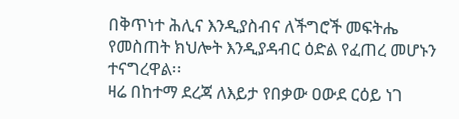በቅጥነተ ሕሊና እንዲያስብና ለችግሮች መፍትሔ የመስጠት ክህሎት እንዲያዳብር ዕድል የፈጠረ መሆኑን ተናግረዋል፡፡
ዛሬ በከተማ ደረጃ ለእይታ የበቃው ዐውደ ርዕይ ነገ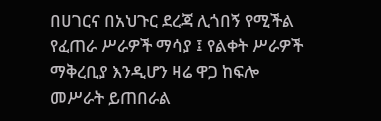በሀገርና በአህጉር ደረጃ ሊጎበኝ የሚችል የፈጠራ ሥራዎች ማሳያ ፤ የልቀት ሥራዎች ማቅረቢያ እንዲሆን ዛሬ ዋጋ ከፍሎ መሥራት ይጠበራል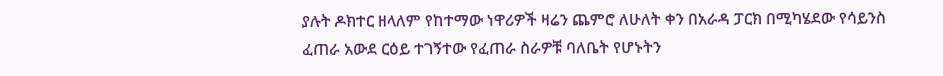ያሉት ዶክተር ዘላለም የከተማው ነዋሪዎች ዛሬን ጨምሮ ለሁለት ቀን በአራዳ ፓርክ በሚካሄደው የሳይንስ ፈጠራ አውደ ርዕይ ተገኝተው የፈጠራ ስራዎቹ ባለቤት የሆኑትን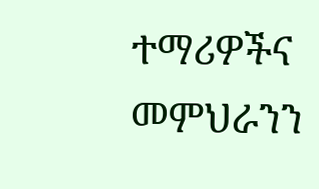ተማሪዎችና መምህራንን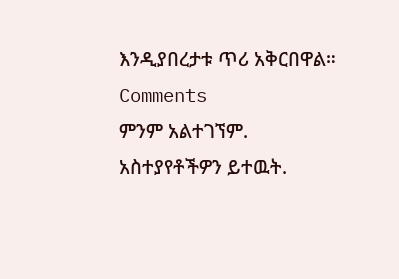እንዲያበረታቱ ጥሪ አቅርበዋል።
Comments
ምንም አልተገኘም.
አስተያየቶችዎን ይተዉት.